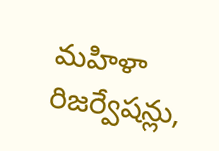మహిళా రిజర్వేషన్లు,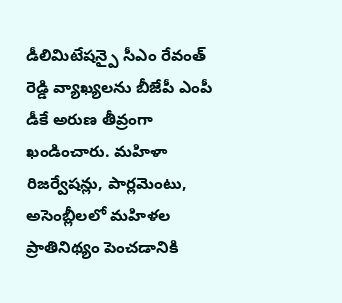డీలిమిటేషన్పై సీఎం రేవంత్ రెడ్డి వ్యాఖ్యలను బీజేపీ ఎంపీ డీకే అరుణ తీవ్రంగా ఖండించారు. మహిళా రిజర్వేషన్లు, పార్లమెంటు, అసెంబ్లీలలో మహిళల ప్రాతినిథ్యం పెంచడానికి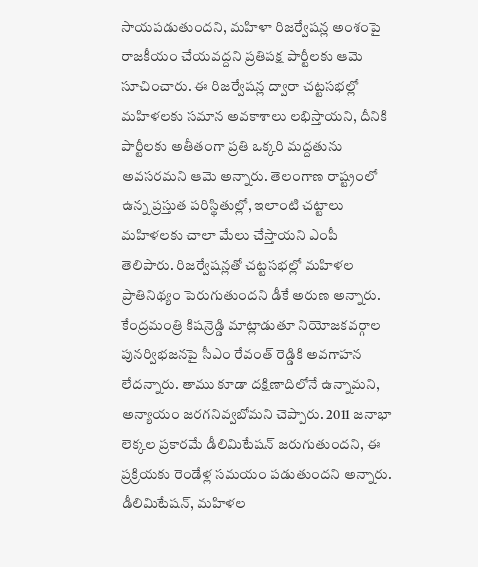సాయపడుతుందని, మహిళా రిజర్వేషన్ల అంశంపై రాజకీయం చేయవద్దని ప్రతిపక్ష పార్టీలకు ఆమె సూచించారు. ఈ రిజర్వేషన్ల ద్వారా చట్టసభల్లో మహిళలకు సమాన అవకాశాలు లభిస్తాయని, దీనికి పార్టీలకు అతీతంగా ప్రతి ఒక్కరి మద్దతును అవసరమని ఆమె అన్నారు. తెలంగాణ రాష్ట్రంలో ఉన్న ప్రస్తుత పరిస్థితుల్లో, ఇలాంటి చట్టాలు మహిళలకు చాలా మేలు చేస్తాయని ఎంపీ తెలిపారు. రిజర్వేషన్లతో చట్టసభల్లో మహిళల ప్రాతినిథ్యం పెరుగుతుందని డీకే అరుణ అన్నారు. కేంద్రమంత్రి కిషన్రెడ్డి మాట్లాడుతూ నియోజకవర్గాల పునర్విభజనపై సీఎం రేవంత్ రెడ్డికి అవగాహన లేదన్నారు. తాము కూడా దక్షిణాదిలోనే ఉన్నామని, అన్యాయం జరగనివ్వబోమని చెప్పారు. 2011 జనాభా లెక్కల ప్రకారమే డీలిమిటేషన్ జరుగుతుందని, ఈ ప్రక్రియకు రెండేళ్ల సమయం పడుతుందని అన్నారు. డీలిమిటేషన్, మహిళల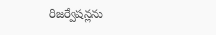రిజర్వేషన్లను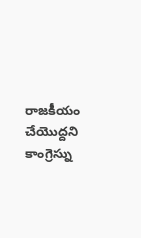రాజకీయం చేయొద్దని కాంగ్రెస్ను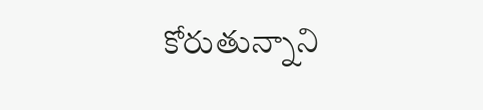కోరుతున్నాని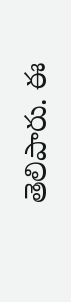తెలిపారు. ఈ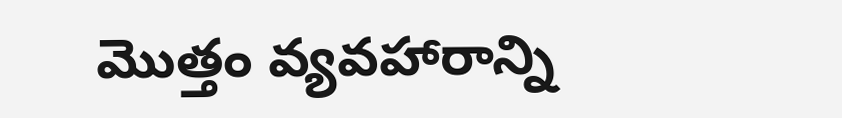మొత్తం వ్యవహారాన్ని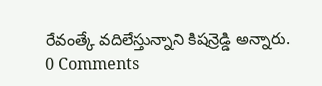రేవంత్కే వదిలేస్తున్నాని కిషన్రెడ్డి అన్నారు.
0 Comments